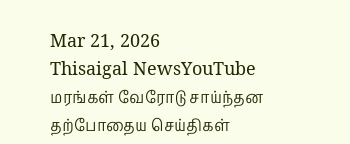Mar 21, 2026
Thisaigal NewsYouTube
மரங்கள் வேரோடு சாய்ந்தன
தற்போதைய செய்திகள்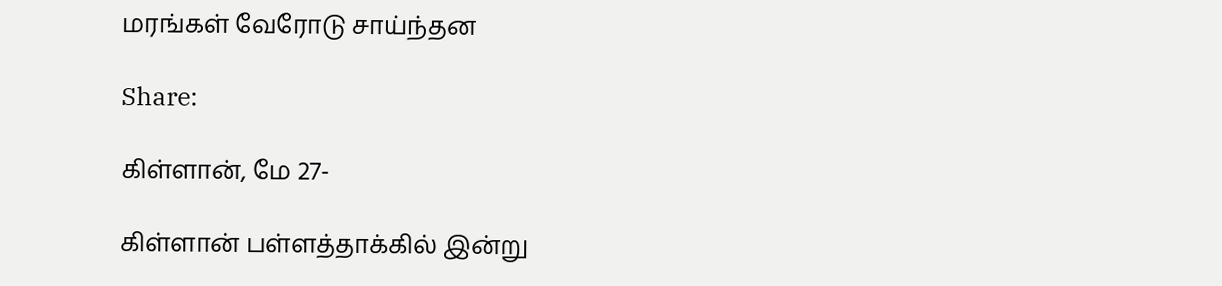மரங்கள் வேரோடு சாய்ந்தன

Share:

கிள்ளான், மே 27-

கிள்ளான் பள்ளத்தாக்கில் இன்று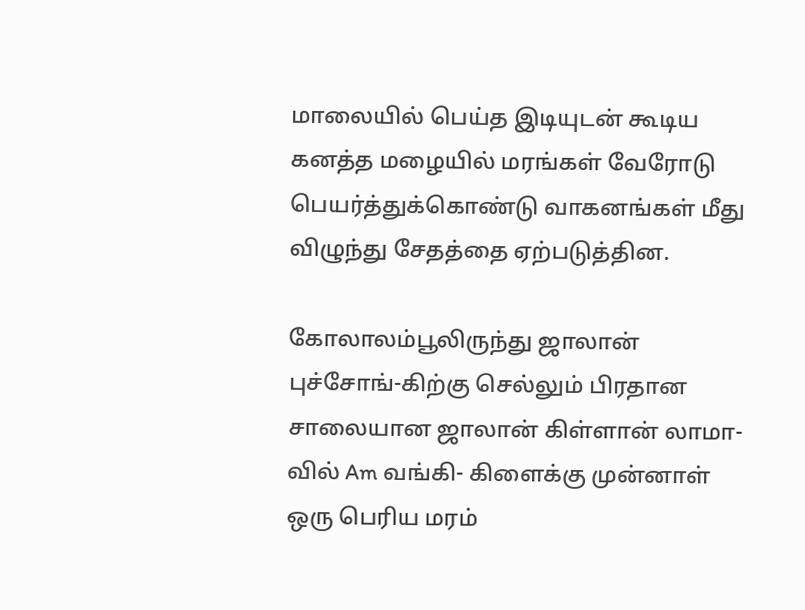மாலையில் பெய்த இடியுடன் கூடிய கனத்த மழையில் மரங்கள் வேரோடு பெயர்த்துக்கொண்டு வாகனங்கள் மீது விழுந்து சேதத்தை ஏற்படுத்தின.

கோலாலம்பூலிருந்து ஜாலான் புச்சோங்-கிற்கு செல்லும் பிரதான சாலையான ஜாலான் கிள்ளான் லாமா-வில் Am வங்கி- கிளைக்கு முன்னாள் ஒரு பெரிய மரம்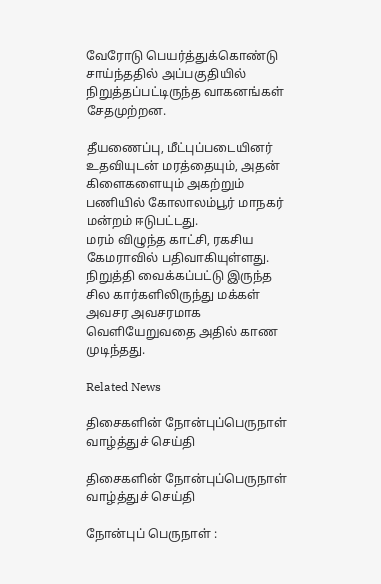வேரோடு பெயர்த்துக்கொண்டு சாய்ந்ததில் அப்பகுதியில் நிறுத்தப்பட்டிருந்த வாகனங்கள் சேதமுற்றன.

தீயணைப்பு, மீட்புப்படையினர் உதவியுடன் மரத்தையும், அதன் கிளைகளையும் அகற்றும் பணியில் கோலாலம்பூர் மாநகர் மன்றம் ஈடுபட்டது.
மரம் விழுந்த காட்சி, ரகசிய கேமராவில் பதிவாகியுள்ளது. நிறுத்தி வைக்கப்பட்டு இருந்த சில கார்களிலிருந்து மக்கள் அவசர அவசரமாக வெளியேறுவதை அதில் காண முடிந்தது.

Related News

திசைகளின் நோன்புப்பெருநாள் வாழ்த்துச் செய்தி

திசைகளின் நோன்புப்பெருநாள் வாழ்த்துச் செய்தி

நோன்புப் பெருநாள் :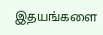இதயங்களை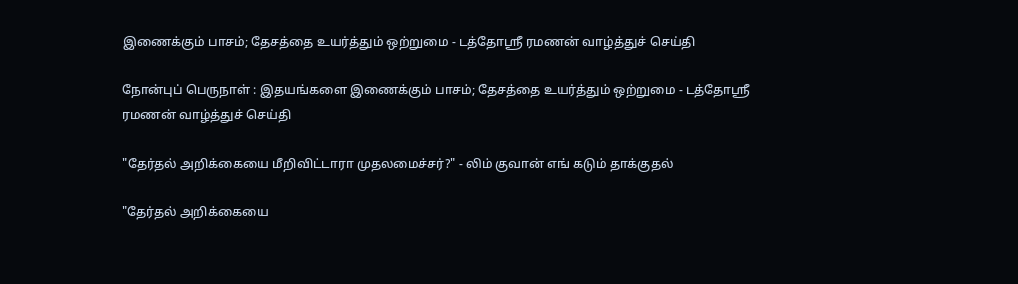இணைக்கும் பாசம்; தேசத்தை உயர்த்தும் ஒற்றுமை - டத்தோஶ்ரீ ரமணன் வாழ்த்துச் செய்தி

நோன்புப் பெருநாள் : இதயங்களை இணைக்கும் பாசம்; தேசத்தை உயர்த்தும் ஒற்றுமை - டத்தோஶ்ரீ ரமணன் வாழ்த்துச் செய்தி

"தேர்தல் அறிக்கையை மீறிவிட்டாரா முதலமைச்சர்?" - லிம் குவான் எங் கடும் தாக்குதல்

"தேர்தல் அறிக்கையை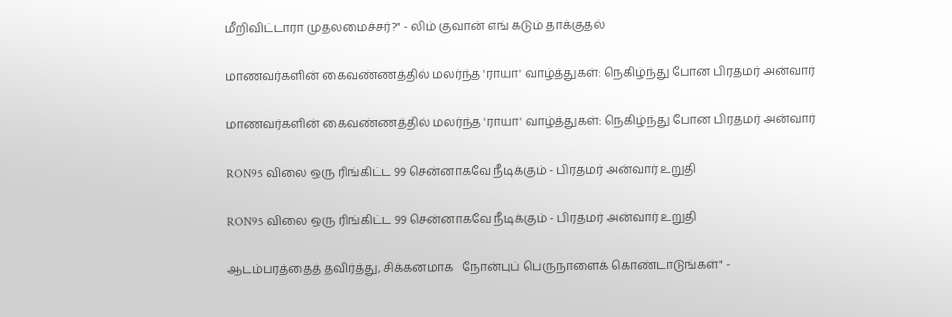மீறிவிட்டாரா முதலமைச்சர்?" - லிம் குவான் எங் கடும் தாக்குதல்

மாணவர்களின் கைவண்ணத்தில் மலர்ந்த 'ராயா' வாழ்த்துகள்: நெகிழ்ந்து போன பிரதமர் அன்வார்

மாணவர்களின் கைவண்ணத்தில் மலர்ந்த 'ராயா' வாழ்த்துகள்: நெகிழ்ந்து போன பிரதமர் அன்வார்

RON95 விலை ஒரு ரிங்கிட்ட 99 சென்னாகவே நீடிக்கும் - பிரதமர் அன்வார் உறுதி

RON95 விலை ஒரு ரிங்கிட்ட 99 சென்னாகவே நீடிக்கும் - பிரதமர் அன்வார் உறுதி

ஆடம்பரத்தைத் தவிர்த்து, சிக்கனமாக   நோன்புப் பெருநாளைக் கொண்டாடுங்கள்" -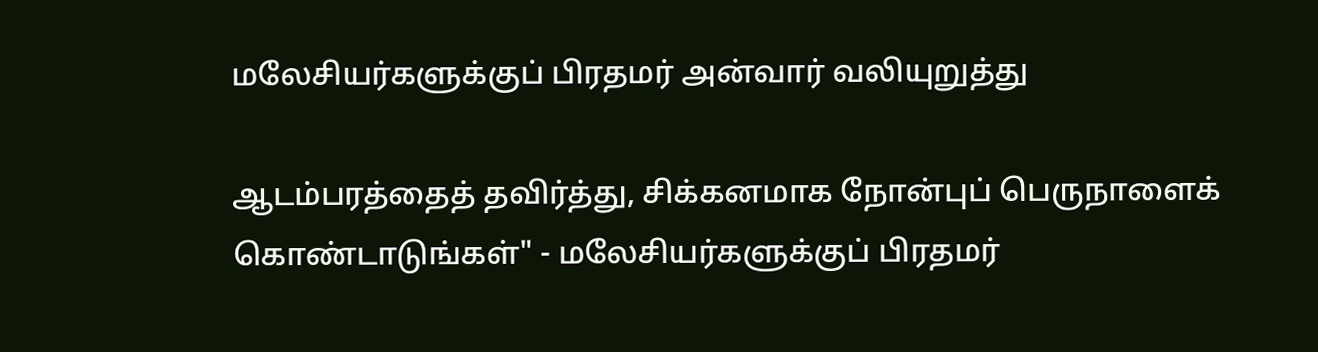மலேசியர்களுக்குப் பிரதமர் அன்வார் வலியுறுத்து

ஆடம்பரத்தைத் தவிர்த்து, சிக்கனமாக நோன்புப் பெருநாளைக் கொண்டாடுங்கள்" - மலேசியர்களுக்குப் பிரதமர்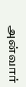அன்வார்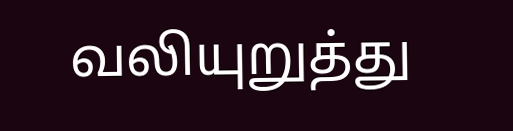வலியுறுத்து